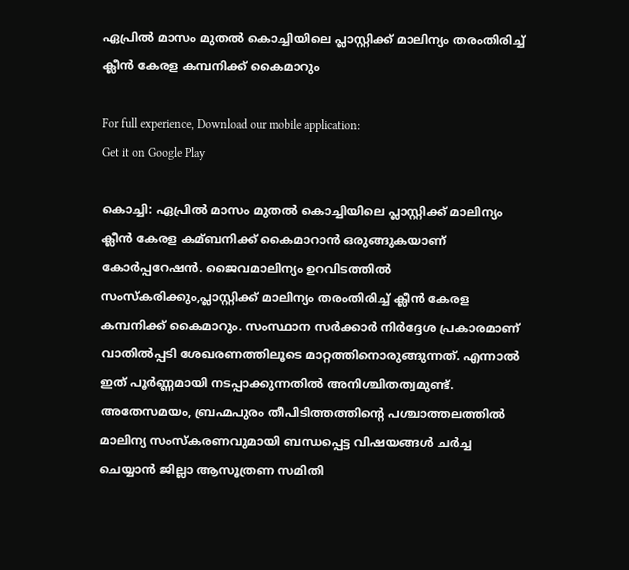ഏപ്രില്‍ മാസം മുതല്‍ കൊച്ചിയിലെ പ്ലാസ്റ്റിക്ക് മാലിന്യം തരംതിരിച്ച്‌ ക്ലീന്‍ കേരള കമ്പനിക്ക് കൈമാറും

For full experience, Download our mobile application:
Get it on Google Play

കൊച്ചി: ഏപ്രില്‍ മാസം മുതല്‍ കൊച്ചിയിലെ പ്ലാസ്റ്റിക്ക് മാലിന്യം ക്ലീന്‍ കേരള കമ്ബനിക്ക് കൈമാറാന്‍ ഒരുങ്ങുകയാണ് കോര്‍പ്പറേഷന്‍. ജൈവമാലിന്യം ഉറവിടത്തില്‍ സംസ്കരിക്കും,പ്ലാസ്റ്റിക്ക് മാലിന്യം തരംതിരിച്ച്‌ ക്ലീന്‍ കേരള കമ്പനിക്ക് കൈമാറും. സംസ്ഥാന സര്‍ക്കാര്‍ നിര്‍ദ്ദേശ പ്രകാരമാണ് വാതില്‍പ്പടി ശേഖരണത്തിലൂടെ മാറ്റത്തിനൊരുങ്ങുന്നത്. എന്നാല്‍ ഇത് പൂര്‍ണ്ണമായി നടപ്പാക്കുന്നതില്‍ അനിശ്ചിതത്വമുണ്ട്. അതേസമയം, ബ്രഹ്മപുരം തീപിടിത്തത്തിന്റെ പശ്ചാത്തലത്തില്‍ മാലിന്യ സംസ്കരണവുമായി ബന്ധപ്പെട്ട വിഷയങ്ങള്‍ ചര്‍ച്ച ചെയ്യാന്‍ ജില്ലാ ആസൂത്രണ സമിതി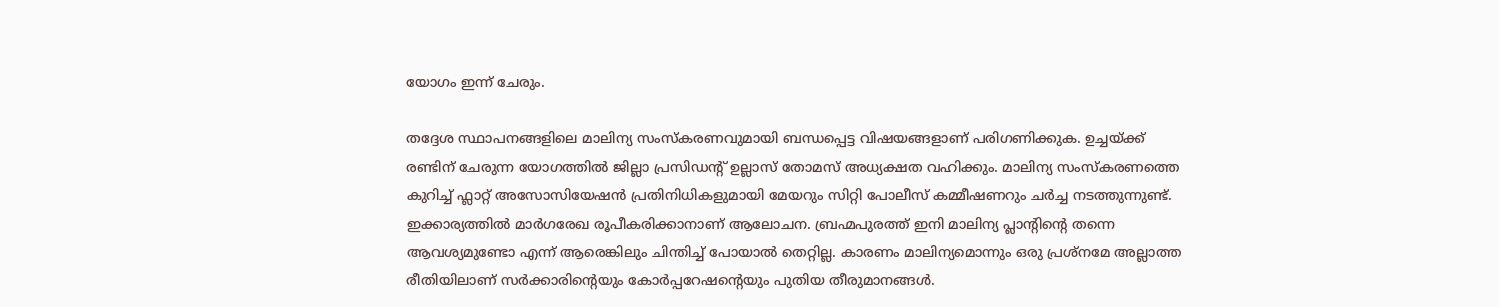യോഗം ഇന്ന് ചേരും.

തദ്ദേശ സ്ഥാപനങ്ങളിലെ മാലിന്യ സംസ്കരണവുമായി ബന്ധപ്പെട്ട വിഷയങ്ങളാണ് പരിഗണിക്കുക. ഉച്ചയ്ക്ക് രണ്ടിന് ചേരുന്ന യോഗത്തില്‍ ജില്ലാ പ്രസിഡന്റ് ഉല്ലാസ് തോമസ് അധ്യക്ഷത വഹിക്കും. മാലിന്യ സംസ്കരണത്തെ കുറിച്ച്‌ ഫ്ലാറ്റ് അസോസിയേഷന്‍ പ്രതിനിധികളുമായി മേയറും സിറ്റി പോലീസ് കമ്മീഷണറും ചര്‍ച്ച നടത്തുന്നുണ്ട്. ഇക്കാര്യത്തില്‍ മാര്‍ഗരേഖ രൂപീകരിക്കാനാണ് ആലോചന. ബ്രഹ്മപുരത്ത് ഇനി മാലിന്യ പ്ലാന്‍റിന്‍റെ തന്നെ ആവശ്യമുണ്ടോ എന്ന് ആരെങ്കിലും ചിന്തിച്ച്‌ പോയാല്‍ തെറ്റില്ല. കാരണം മാലിന്യമൊന്നും ഒരു പ്രശ്നമേ അല്ലാത്ത രീതിയിലാണ് സര്‍ക്കാരിന്‍റെയും കോര്‍പ്പറേഷന്‍റെയും പുതിയ തീരുമാനങ്ങള്‍.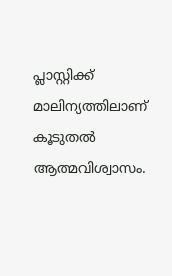പ്ലാസ്റ്റിക്ക് മാലിന്യത്തിലാണ് കൂടുതല്‍ ആത്മവിശ്വാസം.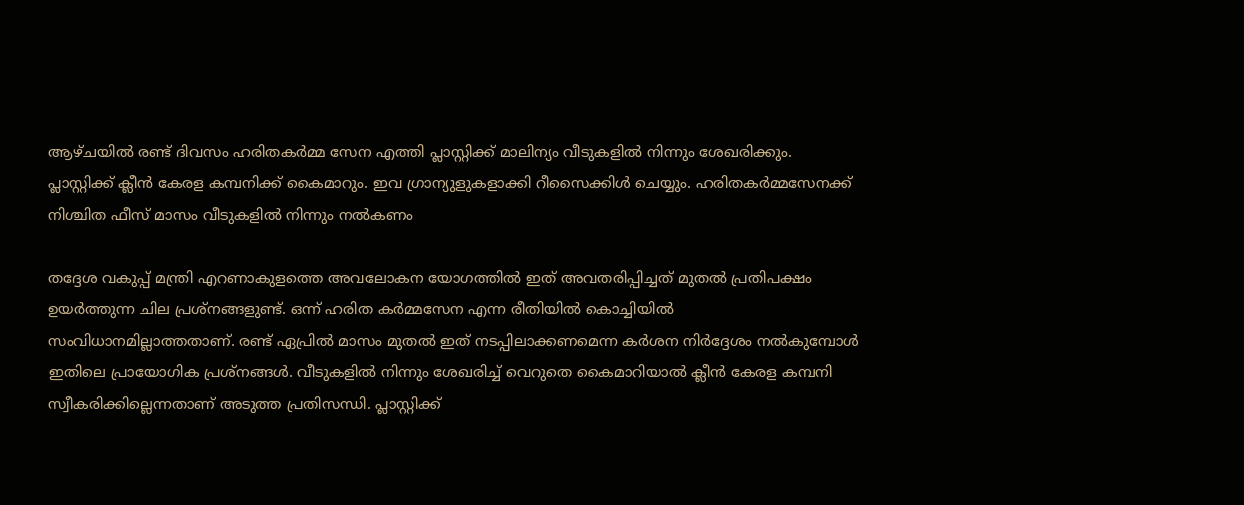ആഴ്ചയില്‍ രണ്ട് ദിവസം ഹരിതകര്‍മ്മ സേന എത്തി പ്ലാസ്റ്റിക്ക് മാലിന്യം വീടുകളില്‍ നിന്നും ശേഖരിക്കും. പ്ലാസ്റ്റിക്ക് ക്ലീന്‍ കേരള കമ്പനിക്ക് കൈമാറും. ഇവ ഗ്രാന്യുളുകളാക്കി റീസൈക്കിള്‍ ചെയ്യും. ഹരിതകര്‍മ്മസേനക്ക് നിശ്ചിത ഫീസ് മാസം വീടുകളില്‍ നിന്നും നല്‍കണം

തദ്ദേശ വകുപ്പ് മന്ത്രി എറണാകുളത്തെ അവലോകന യോഗത്തില്‍ ഇത് അവതരിപ്പിച്ചത് മുതല്‍ പ്രതിപക്ഷം ഉയര്‍ത്തുന്ന ചില പ്രശ്നങ്ങളുണ്ട്. ഒന്ന് ഹരിത കര്‍മ്മസേന എന്ന രീതിയില്‍ കൊച്ചിയില്‍ സംവിധാനമില്ലാത്തതാണ്. രണ്ട് ഏപ്രില്‍ മാസം മുതല്‍ ഇത് നടപ്പിലാക്കണമെന്ന കര്‍ശന നിര്‍ദ്ദേശം നല്‍കുമ്പോള്‍ ഇതിലെ പ്രായോഗിക പ്രശ്നങ്ങള്‍. വീടുകളില്‍ നിന്നും ശേഖരിച്ച്‌ വെറുതെ കൈമാറിയാല്‍ ക്ലീന്‍ കേരള കമ്പനി സ്വീകരിക്കില്ലെന്നതാണ് അടുത്ത പ്രതിസന്ധി. പ്ലാസ്റ്റിക്ക്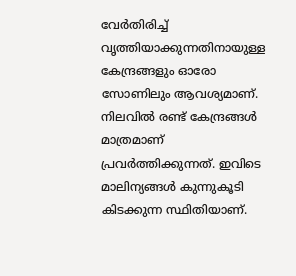വേര്‍തിരിച്ച്‌ വൃത്തിയാക്കുന്നതിനായുള്ള കേന്ദ്രങ്ങളും ഓരോ സോണിലും ആവശ്യമാണ്. നിലവില്‍ രണ്ട് കേന്ദ്രങ്ങള്‍ മാത്രമാണ് പ്രവര്‍ത്തിക്കുന്നത്. ഇവിടെ മാലിന്യങ്ങള്‍ കുന്നുകൂടി കിടക്കുന്ന സ്ഥിതിയാണ്.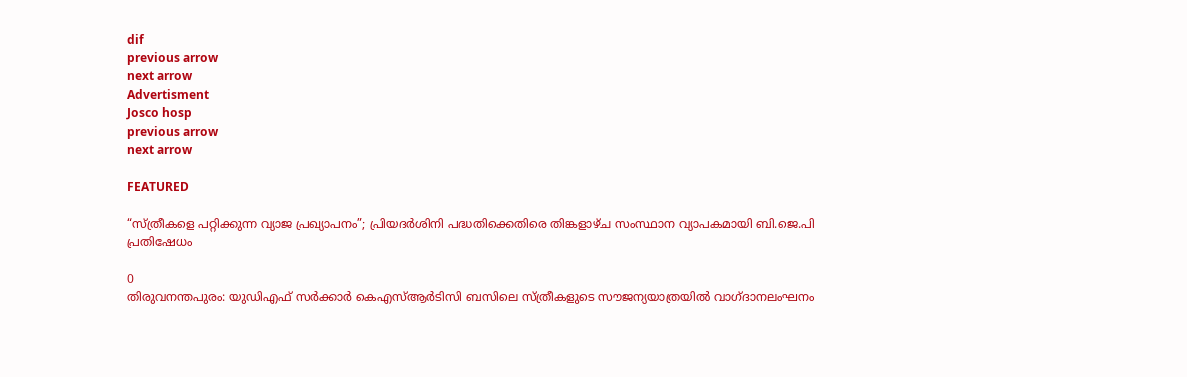dif
previous arrow
next arrow
Advertisment
Josco hosp
previous arrow
next arrow

FEATURED

“സ്ത്രീകളെ പറ്റിക്കുന്ന വ്യാജ പ്രഖ്യാപനം”; പ്രിയദർശിനി പദ്ധതിക്കെതിരെ തിങ്കളാഴ്ച സംസ്ഥാന വ്യാപകമായി ബി.ജെ.പി പ്രതിഷേധം

0
തിരുവനന്തപുരം: യുഡിഎഫ് സർക്കാർ കെഎസ്ആർടിസി ബസിലെ സ്ത്രീകളുടെ സൗജന്യയാത്രയിൽ വാഗ്ദാനലംഘനം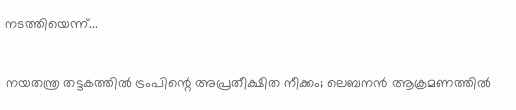നടത്തിയെന്ന്...

നയതന്ത്ര തട്ടകത്തിൽ ട്രംപിന്റെ അപ്രതീക്ഷിത നീക്കം; ലെബനൻ ആക്രമണത്തിൽ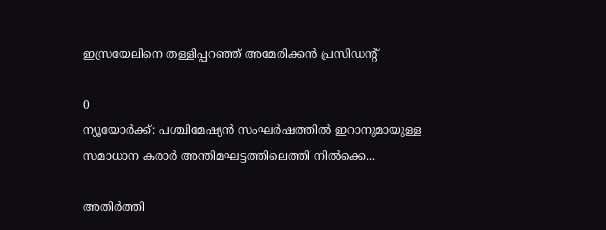ഇസ്രയേലിനെ തള്ളിപ്പറഞ്ഞ് അമേരിക്കൻ പ്രസിഡന്റ്

0
ന്യൂയോർക്ക്: പശ്ചിമേഷ്യൻ സംഘർഷത്തിൽ ഇറാനുമായുള്ള സമാധാന കരാർ അന്തിമഘട്ടത്തിലെത്തി നിൽക്കെ...

അതിർത്തി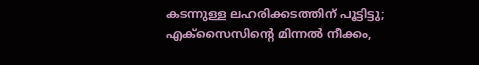കടന്നുള്ള ലഹരിക്കടത്തിന് പൂട്ടിട്ടു; എക്‌സൈസിന്റെ മിന്നൽ നീക്കം,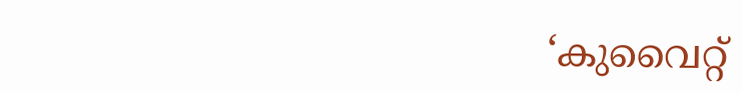‘കുവൈറ്റ്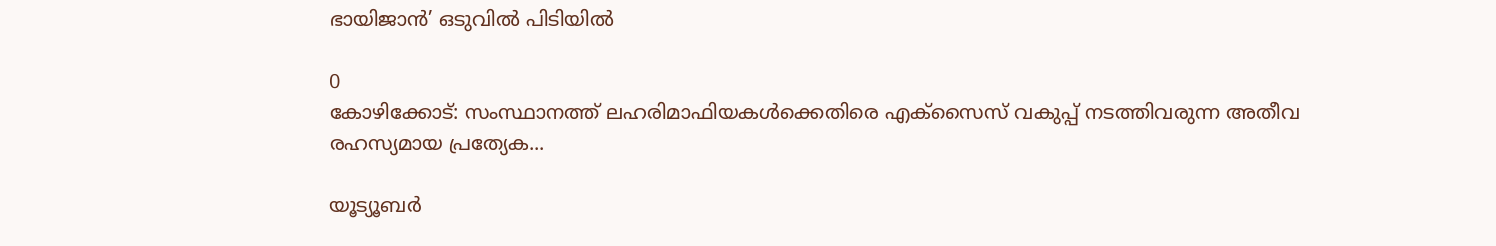ഭായിജാൻ’ ഒടുവിൽ പിടിയിൽ

0
കോഴിക്കോട്: സംസ്ഥാനത്ത് ലഹരിമാഫിയകൾക്കെതിരെ എക്‌സൈസ് വകുപ്പ് നടത്തിവരുന്ന അതീവ രഹസ്യമായ പ്രത്യേക...

യൂട്യൂബർ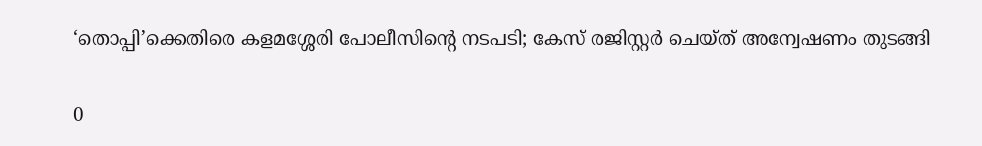‘തൊപ്പി’ക്കെതിരെ കളമശ്ശേരി പോലീസിന്റെ നടപടി; കേസ് രജിസ്റ്റർ ചെയ്ത് അന്വേഷണം തുടങ്ങി

0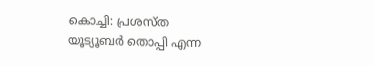കൊച്ചി: പ്രശസ്ത യൂട്യൂബര്‍ തൊപ്പി എന്ന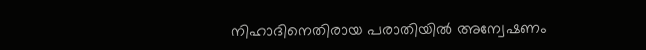നിഹാദിനെതിരായ പരാതിയില്‍ അന്വേഷണം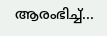ആരംഭിച്ച്...